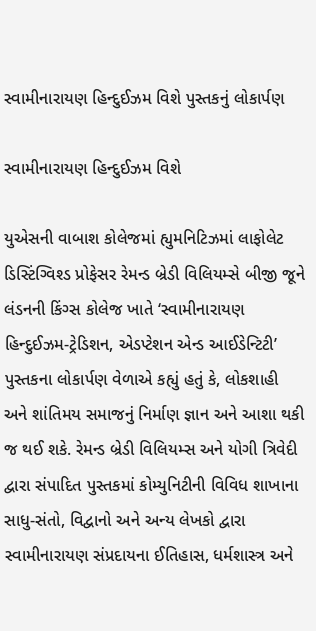સ્વામીનારાયણ હિન્દુઈઝમ વિશે પુસ્તકનું લોકાર્પણ

સ્વામીનારાયણ હિન્દુઈઝમ વિશે

યુએસની વાબાશ કોલેજમાં હ્યુમનિટિઝમાં લાફોલેટ ડિસ્ટિંગ્વિશ્ડ પ્રોફેસર રેમન્ડ બ્રેડી વિલિયમ્સે બીજી જૂને લંડનની કિંગ્સ કોલેજ ખાતે ‘સ્વામીનારાયણ હિન્દુઈઝમ-ટ્રેડિશન, એડપ્ટેશન એન્ડ આઈડેન્ટિટી’ પુસ્તકના લોકાર્પણ વેળાએ કહ્યું હતું કે, લોકશાહી અને શાંતિમય સમાજનું નિર્માણ જ્ઞાન અને આશા થકી જ થઈ શકે. રેમન્ડ બ્રેડી વિલિયમ્સ અને યોગી ત્રિવેદી દ્વારા સંપાદિત પુસ્તકમાં કોમ્યુનિટીની વિવિધ શાખાના સાધુ-સંતો, વિદ્વાનો અને અન્ય લેખકો દ્વારા સ્વામીનારાયણ સંપ્રદાયના ઈતિહાસ, ધર્મશાસ્ત્ર અને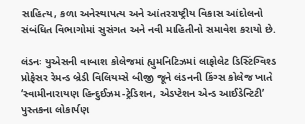સાહિત્ય, કળા અનેસ્થાપત્ય અને આંતરરાષ્ટ્રીય વિકાસ આંદોલનો સંબંધિત વિભાગોમાં સુસંગત અને નવી માહિતીનો સમાવેશ કરાયો છે.

લંડનઃ યુએસની વાબાશ કોલેજમાં હ્યુમનિટિઝમાં લાફોલેટ ડિસ્ટિંગ્વિશ્ડ પ્રોફેસર રેમન્ડ બ્રેડી વિલિયમ્સે બીજી જૂને લંડનની કિંગ્સ કોલેજ ખાતે ‘સ્વામીનારાયણ હિન્દુઈઝમ-ટ્રેડિશન, એડપ્ટેશન એન્ડ આઈડેન્ટિટી’ પુસ્તકના લોકાર્પણ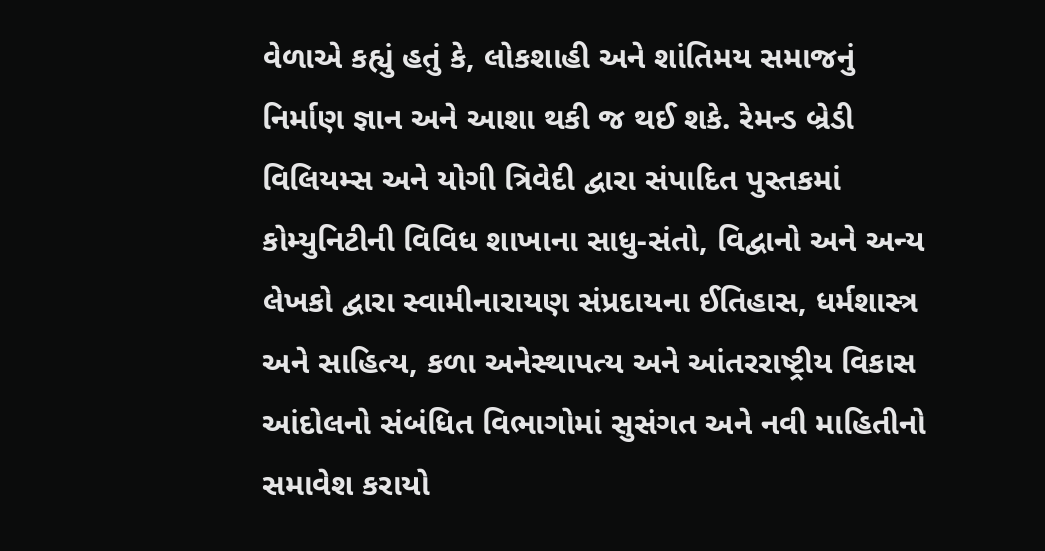વેળાએ કહ્યું હતું કે, લોકશાહી અને શાંતિમય સમાજનું નિર્માણ જ્ઞાન અને આશા થકી જ થઈ શકે. રેમન્ડ બ્રેડી વિલિયમ્સ અને યોગી ત્રિવેદી દ્વારા સંપાદિત પુસ્તકમાં કોમ્યુનિટીની વિવિધ શાખાના સાધુ-સંતો, વિદ્વાનો અને અન્ય લેખકો દ્વારા સ્વામીનારાયણ સંપ્રદાયના ઈતિહાસ, ધર્મશાસ્ત્ર અને સાહિત્ય, કળા અનેસ્થાપત્ય અને આંતરરાષ્ટ્રીય વિકાસ આંદોલનો સંબંધિત વિભાગોમાં સુસંગત અને નવી માહિતીનો સમાવેશ કરાયો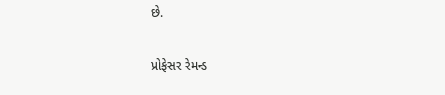છે.

પ્રોફેસર રેમન્ડ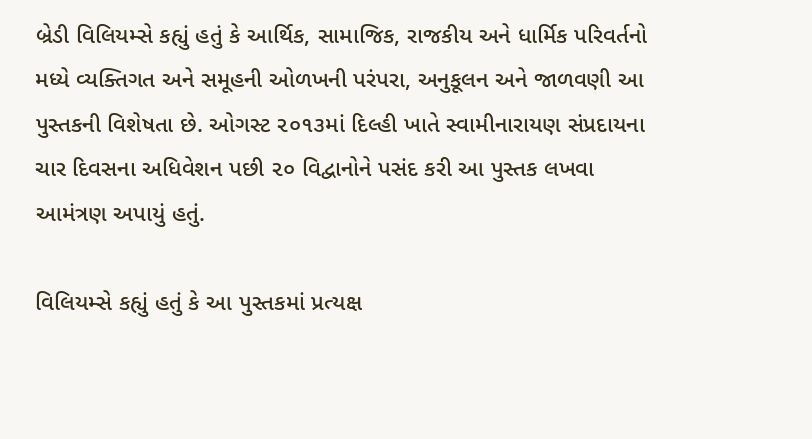બ્રેડી વિલિયમ્સે કહ્યું હતું કે આર્થિક, સામાજિક, રાજકીય અને ધાર્મિક પરિવર્તનો મધ્યે વ્યક્તિગત અને સમૂહની ઓળખની પરંપરા, અનુકૂલન અને જાળવણી આ પુસ્તકની વિશેષતા છે. ઓગસ્ટ ૨૦૧૩માં દિલ્હી ખાતે સ્વામીનારાયણ સંપ્રદાયના ચાર દિવસના અધિવેશન પછી ૨૦ વિદ્વાનોને પસંદ કરી આ પુસ્તક લખવા આમંત્રણ અપાયું હતું.

વિલિયમ્સે કહ્યું હતું કે આ પુસ્તકમાં પ્રત્યક્ષ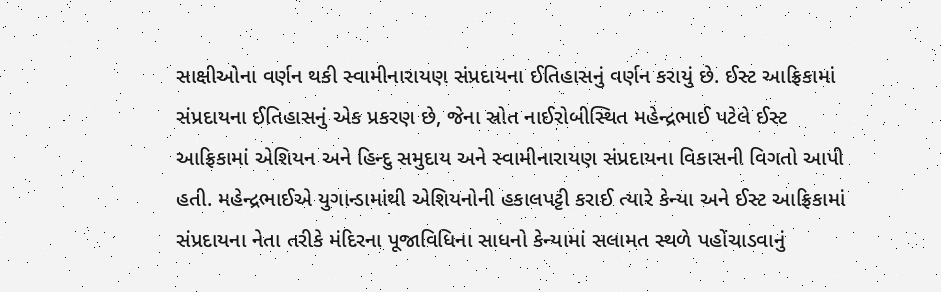સાક્ષીઓના વર્ણન થકી સ્વામીનારાયણ સંપ્રદાયના ઈતિહાસનું વર્ણન કરાયું છે. ઈસ્ટ આફ્રિકામાં સંપ્રદાયના ઈતિહાસનું એક પ્રકરણ છે, જેના સ્રોત નાઈરોબીસ્થિત મહેન્દ્રભાઈ પટેલે ઈસ્ટ આફ્રિકામાં એશિયન અને હિન્દુ સમુદાય અને સ્વામીનારાયણ સંપ્રદાયના વિકાસની વિગતો આપી હતી. મહેન્દ્રભાઈએ યુગાન્ડામાંથી એશિયનોની હકાલપટ્ટી કરાઈ ત્યારે કેન્યા અને ઈસ્ટ આફ્રિકામાં સંપ્રદાયના નેતા તરીકે મંદિરના પૂજાવિધિના સાધનો કેન્યામાં સલામત સ્થળે પહોંચાડવાનું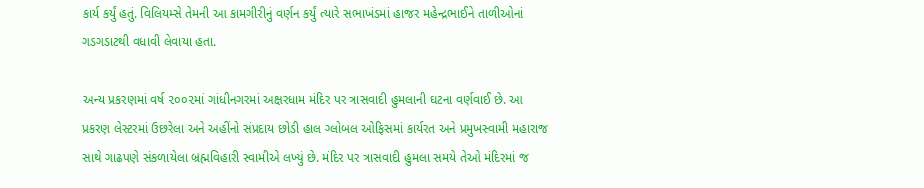કાર્ય કર્યું હતું. વિલિયમ્સે તેમની આ કામગીરીનું વર્ણન કર્યું ત્યારે સભાખંડમાં હાજર મહેન્દ્રભાઈને તાળીઓનાં ગડગડાટથી વધાવી લેવાયા હતા.

અન્ય પ્રકરણમાં વર્ષ ૨૦૦૨માં ગાંધીનગરમાં અક્ષરધામ મંદિર પર ત્રાસવાદી હુમલાની ઘટના વર્ણવાઈ છે. આ પ્રકરણ લેસ્ટરમાં ઉછરેલા અને અહીંનો સંપ્રદાય છોડી હાલ ગ્લોબલ ઓફિસમાં કાર્યરત અને પ્રમુખસ્વામી મહારાજ સાથે ગાઢપણે સંકળાયેલા બ્રહ્મવિહારી સ્વામીએ લખ્યું છે. મંદિર પર ત્રાસવાદી હુમલા સમયે તેઓ મંદિરમાં જ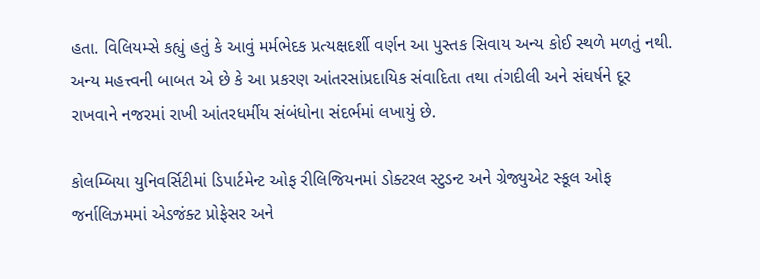હતા. વિલિયમ્સે કહ્યું હતું કે આવું મર્મભેદક પ્રત્યક્ષદર્શી વર્ણન આ પુસ્તક સિવાય અન્ય કોઈ સ્થળે મળતું નથી. અન્ય મહત્ત્વની બાબત એ છે કે આ પ્રકરણ આંતરસાંપ્રદાયિક સંવાદિતા તથા તંગદીલી અને સંઘર્ષને દૂર રાખવાને નજરમાં રાખી આંતરધર્મીય સંબંધોના સંદર્ભમાં લખાયું છે.

કોલમ્બિયા યુનિવર્સિટીમાં ડિપાર્ટમેન્ટ ઓફ રીલિજિયનમાં ડોક્ટરલ સ્ટુડન્ટ અને ગ્રેજ્યુએટ સ્કૂલ ઓફ જર્નાલિઝમમાં એડજંક્ટ પ્રોફેસર અને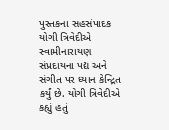પુસ્તકના સહસંપાદક યોગી ત્રિવેદીએ સ્વામીનારાયણ સંપ્રદાયના પદ્ય અને સંગીત પર ધ્યાન કેન્દ્રિત કર્યું છે. યોગી ત્રિવેદીએ કહ્યું હતું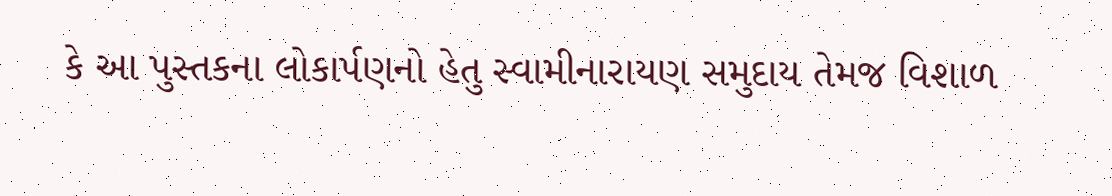કે આ પુસ્તકના લોકાર્પણનો હેતુ સ્વામીનારાયણ સમુદાય તેમજ વિશાળ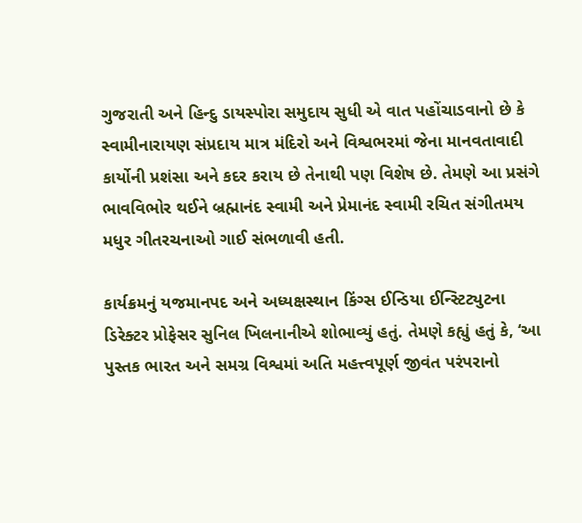ગુજરાતી અને હિન્દુ ડાયસ્પોરા સમુદાય સુધી એ વાત પહોંચાડવાનો છે કે સ્વામીનારાયણ સંપ્રદાય માત્ર મંદિરો અને વિશ્વભરમાં જેના માનવતાવાદી કાર્યોની પ્રશંસા અને કદર કરાય છે તેનાથી પણ વિશેષ છે. તેમણે આ પ્રસંગે ભાવવિભોર થઈને બ્રહ્માનંદ સ્વામી અને પ્રેમાનંદ સ્વામી રચિત સંગીતમય મધુર ગીતરચનાઓ ગાઈ સંભળાવી હતી.

કાર્યક્રમનું યજમાનપદ અને અધ્યક્ષસ્થાન કિંગ્સ ઈન્ડિયા ઈન્સ્ટિટ્યુટના ડિરેક્ટર પ્રોફેસર સુનિલ ખિલનાનીએ શોભાવ્યું હતું. તેમણે કહ્યું હતું કે, ‘આ પુસ્તક ભારત અને સમગ્ર વિશ્વમાં અતિ મહત્ત્વપૂર્ણ જીવંત પરંપરાનો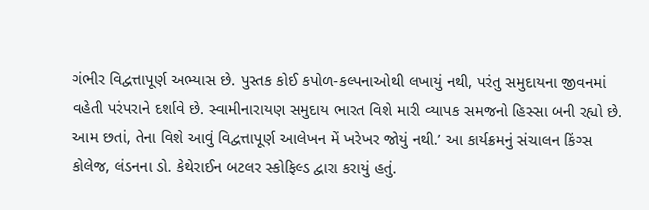ગંભીર વિદ્વત્તાપૂર્ણ અભ્યાસ છે. પુસ્તક કોઈ કપોળ-કલ્પનાઓથી લખાયું નથી, પરંતુ સમુદાયના જીવનમાં વહેતી પરંપરાને દર્શાવે છે. સ્વામીનારાયણ સમુદાય ભારત વિશે મારી વ્યાપક સમજનો હિસ્સા બની રહ્યો છે. આમ છતાં, તેના વિશે આવું વિદ્વત્તાપૂર્ણ આલેખન મેં ખરેખર જોયું નથી.’ આ કાર્યક્રમનું સંચાલન કિંગ્સ કોલેજ, લંડનના ડો. કેથેરાઈન બટલર સ્કોફિલ્ડ દ્વારા કરાયું હતું.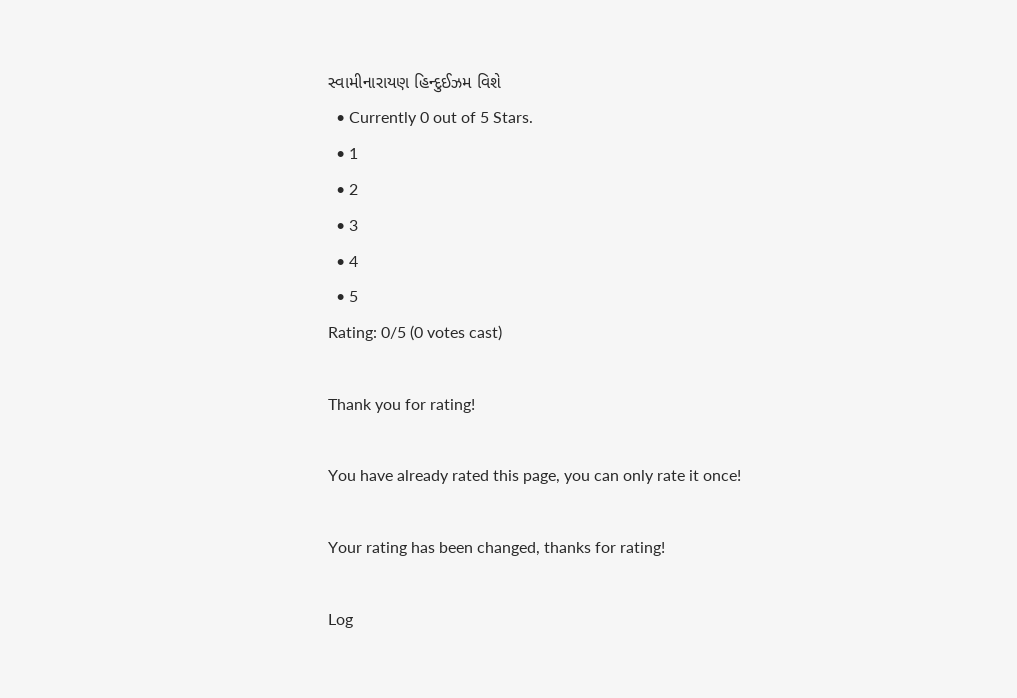સ્વામીનારાયણ હિન્દુઈઝમ વિશે
  • Currently 0 out of 5 Stars.
  • 1
  • 2
  • 3
  • 4
  • 5
Rating: 0/5 (0 votes cast)

Thank you for rating!

You have already rated this page, you can only rate it once!

Your rating has been changed, thanks for rating!

Log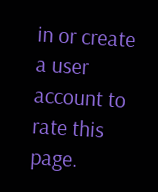in or create a user account to rate this page.